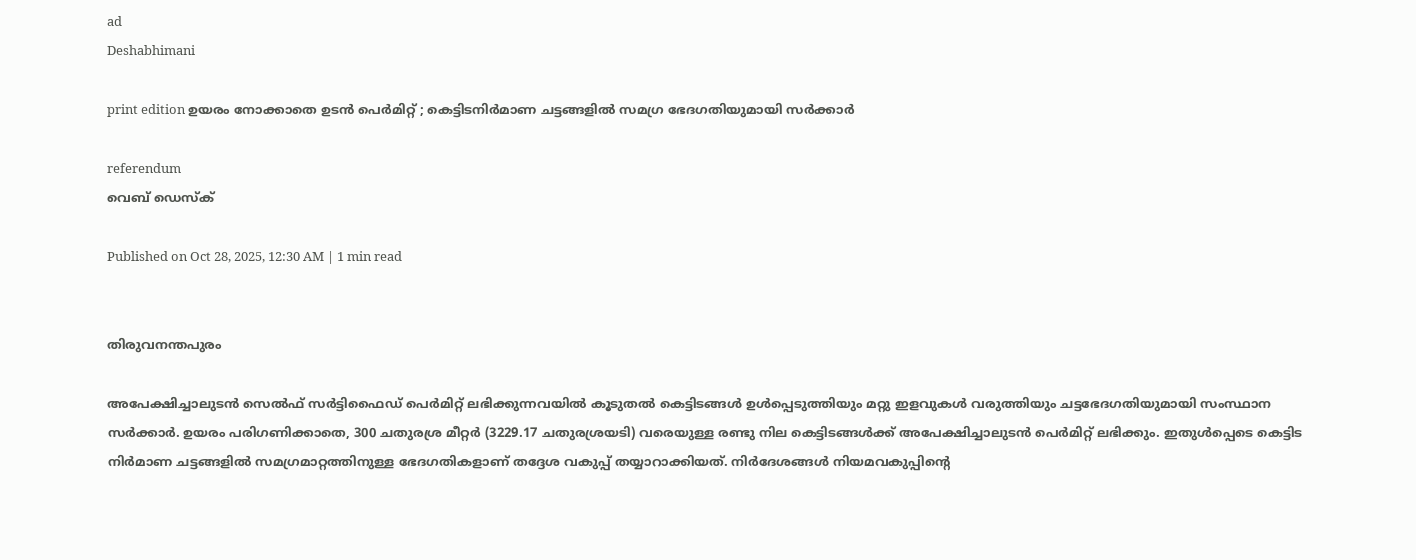ad
Deshabhimani

print edition ഉയരം നോക്കാതെ ഉടൻ പെർമിറ്റ്‌ ; കെട്ടിടനിർമാണ ചട്ടങ്ങളിൽ സമഗ്ര ഭേദഗതിയുമായി സർക്കാർ

referendum
വെബ് ഡെസ്ക്

Published on Oct 28, 2025, 12:30 AM | 1 min read


തിരുവനന്തപുരം

അപേക്ഷിച്ചാലുടൻ സെൽഫ് സർട്ടിഫൈഡ് പെർമിറ്റ് ലഭിക്കുന്നവയിൽ കൂടുതല്‍ കെട്ടിടങ്ങള്‍ ഉള്‍പ്പെടുത്തിയും മറ്റു ഇളവുകള്‍ വരുത്തിയും ചട്ടഭേദഗതിയുമായി സംസ്ഥാന സർക്കാർ. ഉയരം പരിഗണിക്കാതെ, 300 ചതുരശ്ര മീറ്റർ (3229.17 ചതുരശ്രയടി) വരെയുള്ള രണ്ടു നില കെട്ടിടങ്ങൾക്ക്‌ അപേക്ഷിച്ചാലുടൻ പെർമിറ്റ്‌ ലഭിക്കും. ഇതുൾപ്പെടെ കെട്ടിട നിർമാണ ചട്ടങ്ങളിൽ സമഗ്രമാറ്റത്തിനുള്ള ഭേദഗതികളാണ്‌ തദ്ദേശ വകുപ്പ്‌ തയ്യാറാക്കിയത്‌. നിർദേശങ്ങൾ നിയമവകുപ്പിന്റെ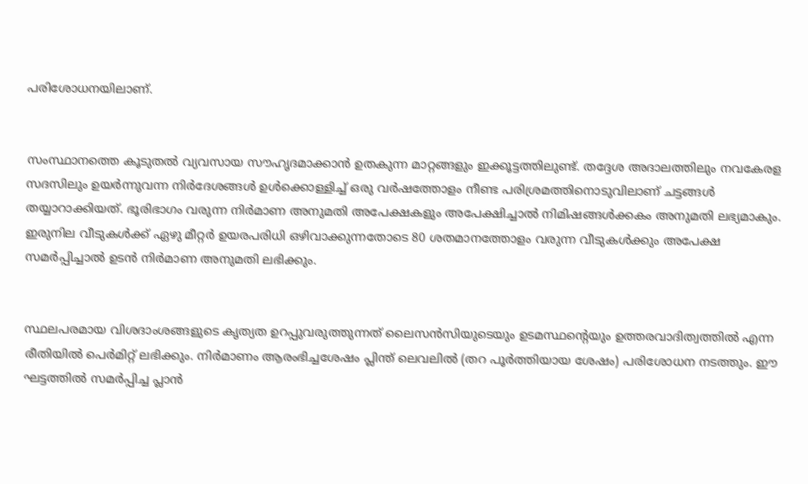പരിശോധനയിലാണ്‌.


സംസ്ഥാനത്തെ കൂടുതൽ വ്യവസായ സ‍ൗഹൃദമാക്കാൻ ഉതകുന്ന മാറ്റങ്ങളും ഇക്കൂട്ടത്തിലുണ്ട്‌. തദ്ദേശ അദാലത്തിലും നവകേരള സദസിലും ഉയർന്നുവന്ന നിർദേശങ്ങൾ ഉൾക്കൊള്ളിച്ച് ഒരു വർഷത്തോളം നീണ്ട പരിശ്രമത്തിനൊടുവിലാണ് ചട്ടങ്ങൾ തയ്യാറാക്കിയത്. ഭൂരിഭാഗം വരുന്ന നിര്‍മാണ അനുമതി അപേക്ഷകളും അപേക്ഷിച്ചാല്‍ നിമിഷങ്ങള്‍ക്കകം അനുമതി ലഭ്യമാകും. ഇരുനില വീടുകൾക്ക്‌ ഏഴു മീറ്റർ ഉയരപരിധി ഒഴിവാക്കുന്നതോടെ 80 ശതമാനത്തോളം വരുന്ന വീടുകള്‍ക്കും അപേക്ഷ സമര്‍പ്പിച്ചാല്‍ ഉടൻ നിർമാണ അനുമതി ലഭിക്കും.


സ്ഥലപരമായ വിശദാംശങ്ങളുടെ കൃത്യത ഉറപ്പുവരുത്തുന്നത് ലൈസൻസിയുടെയും ഉടമസ്ഥന്റെയും ഉത്തരവാദിത്വത്തില്‍ എന്ന രീതിയില്‍ പെർമിറ്റ് ലഭിക്കും. നിർമാണം ആരംഭിച്ചശേഷം പ്ലിന്ത് ലെവലിൽ (തറ പൂർത്തിയായ ശേഷം) പരിശോധന നടത്തും. ഈ ഘട്ടത്തിൽ സമർപ്പിച്ച പ്ലാൻ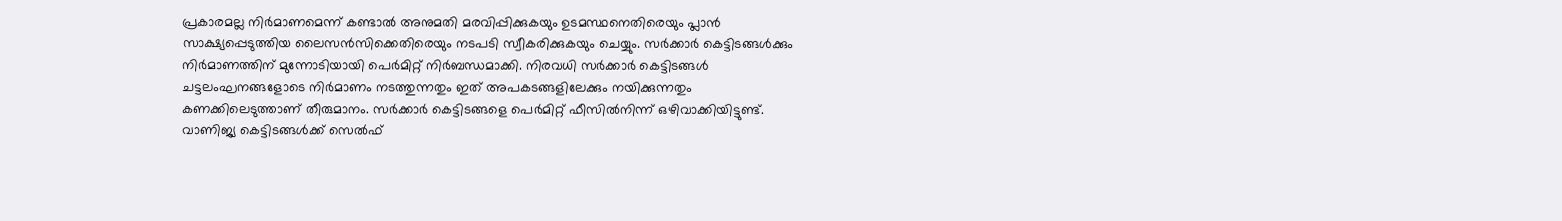പ്രകാരമല്ല നിർമാണമെന്ന് കണ്ടാൽ അനുമതി മരവിപ്പിക്കുകയും ഉടമസ്ഥനെതിരെയും പ്ലാൻ സാക്ഷ്യപ്പെടുത്തിയ ലൈസൻസിക്കെതിരെയും നടപടി സ്വീകരിക്കുകയും ചെയ്യും. സർക്കാർ കെട്ടിടങ്ങൾക്കും നിര്‍മാണത്തിന് മുന്നോടിയായി പെർമിറ്റ് നിർബന്ധമാക്കി. നിരവധി സർക്കാർ കെട്ടിടങ്ങൾ ചട്ടലംഘനങ്ങളോടെ നിർമാണം നടത്തുന്നതും ഇത് അപകടങ്ങളിലേക്കും നയിക്കുന്നതും കണക്കിലെടുത്താണ് തീരുമാനം. സർക്കാർ കെട്ടിടങ്ങളെ പെർമിറ്റ് ഫീസിൽനിന്ന് ഒഴിവാക്കിയിട്ടുണ്ട്. വാണിജ്യ കെട്ടിടങ്ങള്‍ക്ക് സെൽഫ്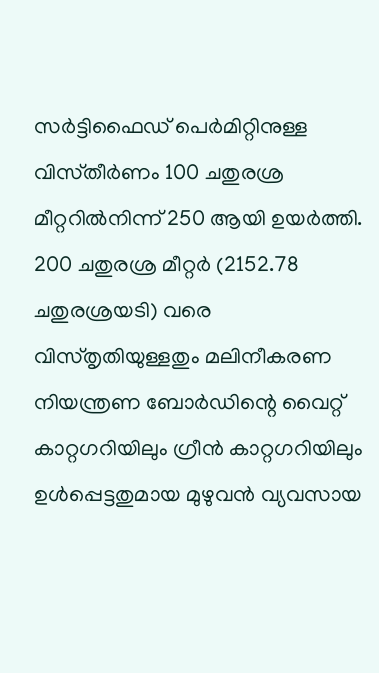സർട്ടിഫൈഡ് പെർമിറ്റിനുള്ള വിസ്‌തീർണം 100 ചതുരശ്ര മീറ്ററിൽനിന്ന്‌ 250 ആയി ഉയര്‍ത്തി. 200 ചതുരശ്ര മീറ്റർ (2152.78 ചതുരശ്രയടി) വരെ വിസ്‌തൃതിയുള്ളതും മലിനീകരണ നിയന്ത്രണ ബോര്‍ഡിന്റെ വൈറ്റ് കാറ്റഗറിയിലും ഗ്രീൻ കാറ്റഗറിയിലും ഉള്‍പ്പെട്ടതുമായ മുഴുവന്‍ വ്യവസായ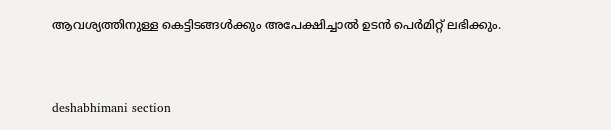ആവശ്യത്തിനുള്ള കെട്ടിടങ്ങൾക്കും അപേക്ഷിച്ചാല്‍ ഉടന്‍ പെര്‍മിറ്റ്‌ ലഭിക്കും.



deshabhimani section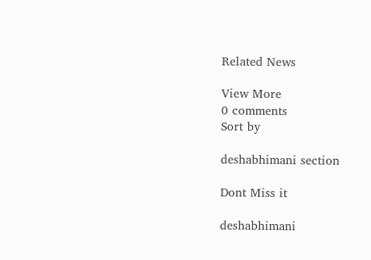Related News

View More
0 comments
Sort by

deshabhimani section

Dont Miss it

deshabhimani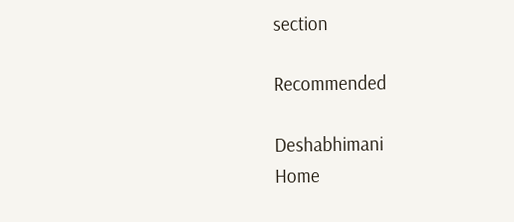section

Recommended

Deshabhimani
Home